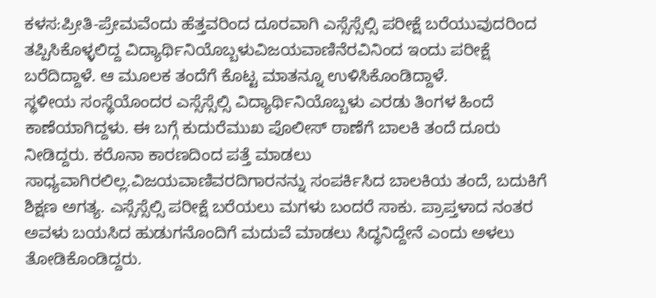ಕಳಸ:ಪ್ರೀತಿ-ಪ್ರೇಮವೆಂದು ಹೆತ್ತವರಿಂದ ದೂರವಾಗಿ ಎಸ್ಸೆಸ್ಸೆಲ್ಸಿ ಪರೀಕ್ಷೆ ಬರೆಯುವುದರಿಂದ ತಪ್ಪಿಸಿಕೊಳ್ಳಲಿದ್ದ ವಿದ್ಯಾರ್ಥಿನಿಯೊಬ್ಬಳುವಿಜಯವಾಣಿನೆರವಿನಿಂದ ಇಂದು ಪರೀಕ್ಷೆ ಬರೆದಿದ್ದಾಳೆ. ಆ ಮೂಲಕ ತಂದೆಗೆ ಕೊಟ್ಟ ಮಾತನ್ನೂ ಉಳಿಸಿಕೊಂಡಿದ್ದಾಳೆ.
ಸ್ಥಳೀಯ ಸಂಸ್ಥೆಯೊಂದರ ಎಸ್ಸೆಸ್ಸೆಲ್ಸಿ ವಿದ್ಯಾರ್ಥಿನಿಯೊಬ್ಬಳು ಎರಡು ತಿಂಗಳ ಹಿಂದೆ ಕಾಣೆಯಾಗಿದ್ದಳು. ಈ ಬಗ್ಗೆ ಕುದುರೆಮುಖ ಪೊಲೀಸ್ ಠಾಣೆಗೆ ಬಾಲಕಿ ತಂದೆ ದೂರು ನೀಡಿದ್ದರು. ಕರೊನಾ ಕಾರಣದಿಂದ ಪತ್ತೆ ಮಾಡಲು ಸಾಧ್ಯವಾಗಿರಲಿಲ್ಲ.ವಿಜಯವಾಣಿವರದಿಗಾರನನ್ನು ಸಂಪರ್ಕಿಸಿದ ಬಾಲಕಿಯ ತಂದೆ, ಬದುಕಿಗೆ ಶಿಕ್ಷಣ ಅಗತ್ಯ. ಎಸ್ಸೆಸ್ಸೆಲ್ಸಿ ಪರೀಕ್ಷೆ ಬರೆಯಲು ಮಗಳು ಬಂದರೆ ಸಾಕು. ಪ್ರಾಪ್ತಳಾದ ನಂತರ ಅವಳು ಬಯಸಿದ ಹುಡುಗನೊಂದಿಗೆ ಮದುವೆ ಮಾಡಲು ಸಿದ್ಧನಿದ್ದೇನೆ ಎಂದು ಅಳಲು ತೋಡಿಕೊಂಡಿದ್ದರು.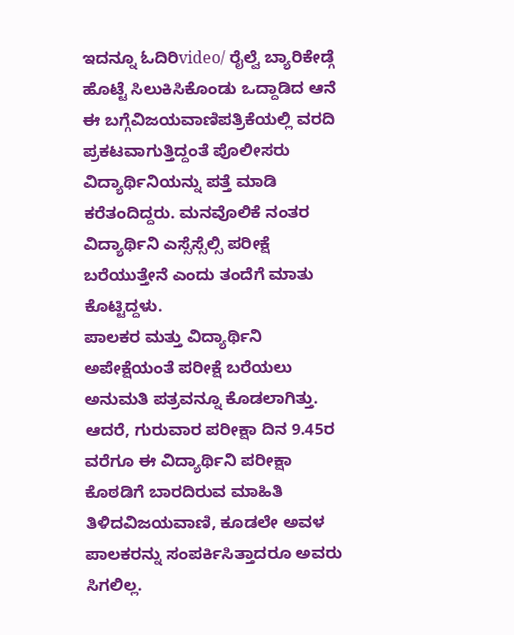ಇದನ್ನೂ ಓದಿರಿvideo/ ರೈಲ್ವೆ ಬ್ಯಾರಿಕೇಡ್ಗೆ ಹೊಟ್ಟೆ ಸಿಲುಕಿಸಿಕೊಂಡು ಒದ್ದಾಡಿದ ಆನೆ
ಈ ಬಗ್ಗೆವಿಜಯವಾಣಿಪತ್ರಿಕೆಯಲ್ಲಿ ವರದಿ ಪ್ರಕಟವಾಗುತ್ತಿದ್ದಂತೆ ಪೊಲೀಸರು ವಿದ್ಯಾರ್ಥಿನಿಯನ್ನು ಪತ್ತೆ ಮಾಡಿ ಕರೆತಂದಿದ್ದರು. ಮನವೊಲಿಕೆ ನಂತರ ವಿದ್ಯಾರ್ಥಿನಿ ಎಸ್ಸೆಸ್ಸೆಲ್ಸಿ ಪರೀಕ್ಷೆ ಬರೆಯುತ್ತೇನೆ ಎಂದು ತಂದೆಗೆ ಮಾತು ಕೊಟ್ಟಿದ್ದಳು.
ಪಾಲಕರ ಮತ್ತು ವಿದ್ಯಾರ್ಥಿನಿ ಅಪೇಕ್ಷೆಯಂತೆ ಪರೀಕ್ಷೆ ಬರೆಯಲು ಅನುಮತಿ ಪತ್ರವನ್ನೂ ಕೊಡಲಾಗಿತ್ತು. ಆದರೆ, ಗುರುವಾರ ಪರೀಕ್ಷಾ ದಿನ 9.45ರ ವರೆಗೂ ಈ ವಿದ್ಯಾರ್ಥಿನಿ ಪರೀಕ್ಷಾ ಕೊಠಡಿಗೆ ಬಾರದಿರುವ ಮಾಹಿತಿ ತಿಳಿದವಿಜಯವಾಣಿ, ಕೂಡಲೇ ಅವಳ ಪಾಲಕರನ್ನು ಸಂಪರ್ಕಿಸಿತ್ತಾದರೂ ಅವರು ಸಿಗಲಿಲ್ಲ.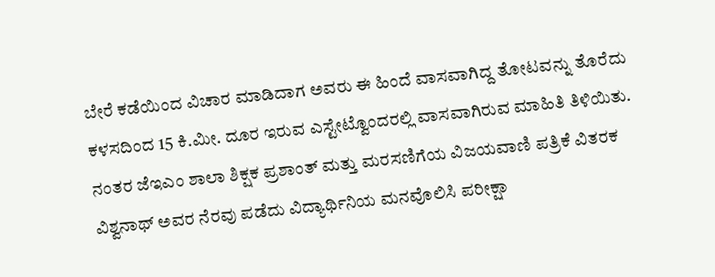ಬೇರೆ ಕಡೆಯಿಂದ ವಿಚಾರ ಮಾಡಿದಾಗ ಅವರು ಈ ಹಿಂದೆ ವಾಸವಾಗಿದ್ದ ತೋಟವನ್ನು ತೊರೆದು ಕಳಸದಿಂದ 15 ಕಿ.ಮೀ. ದೂರ ಇರುವ ಎಸ್ಟೇಟ್ವೊಂದರಲ್ಲಿ ವಾಸವಾಗಿರುವ ಮಾಹಿತಿ ತಿಳಿಯಿತು. ನಂತರ ಜೆಇಎಂ ಶಾಲಾ ಶಿಕ್ಷಕ ಪ್ರಶಾಂತ್ ಮತ್ತು ಮರಸಣಿಗೆಯ ವಿಜಯವಾಣಿ ಪತ್ರಿಕೆ ವಿತರಕ ವಿಶ್ವನಾಥ್ ಅವರ ನೆರವು ಪಡೆದು ವಿದ್ಯಾರ್ಥಿನಿಯ ಮನವೊಲಿಸಿ ಪರೀಕ್ಷಾ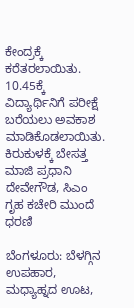ಕೇಂದ್ರಕ್ಕೆ ಕರೆತರಲಾಯಿತು. 10.45ಕ್ಕೆ ವಿದ್ಯಾರ್ಥಿನಿಗೆ ಪರೀಕ್ಷೆ ಬರೆಯಲು ಅವಕಾಶ ಮಾಡಿಕೊಡಲಾಯಿತು.
ಕಿರುಕುಳಕ್ಕೆ ಬೇಸತ್ತ ಮಾಜಿ ಪ್ರಧಾನಿ ದೇವೇಗೌಡ, ಸಿಎಂ ಗೃಹ ಕಚೇರಿ ಮುಂದೆ ಧರಣಿ

ಬೆಂಗಳೂರು: ಬೆಳಗ್ಗಿನ ಉಪಹಾರ, ಮಧ್ಯಾಹ್ನದ ಊಟ,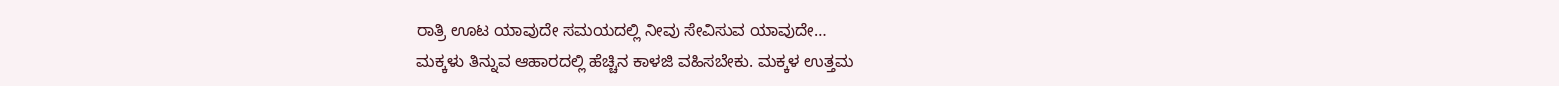ರಾತ್ರಿ ಊಟ ಯಾವುದೇ ಸಮಯದಲ್ಲಿ ನೀವು ಸೇವಿಸುವ ಯಾವುದೇ…
ಮಕ್ಕಳು ತಿನ್ನುವ ಆಹಾರದಲ್ಲಿ ಹೆಚ್ಚಿನ ಕಾಳಜಿ ವಹಿಸಬೇಕು. ಮಕ್ಕಳ ಉತ್ತಮ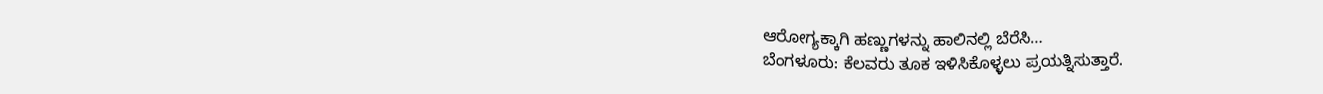ಆರೋಗ್ಯಕ್ಕಾಗಿ ಹಣ್ಣುಗಳನ್ನು ಹಾಲಿನಲ್ಲಿ ಬೆರೆಸಿ…
ಬೆಂಗಳೂರು: ಕೆಲವರು ತೂಕ ಇಳಿಸಿಕೊಳ್ಳಲು ಪ್ರಯತ್ನಿಸುತ್ತಾರೆ.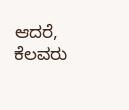ಆದರೆ, ಕೆಲವರು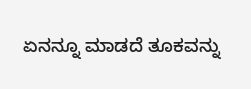ಏನನ್ನೂ ಮಾಡದೆ ತೂಕವನ್ನು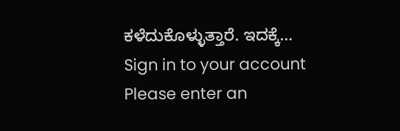ಕಳೆದುಕೊಳ್ಳುತ್ತಾರೆ. ಇದಕ್ಕೆ…
Sign in to your account
Please enter an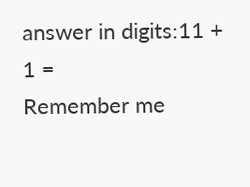answer in digits:11 + 1 =
Remember me